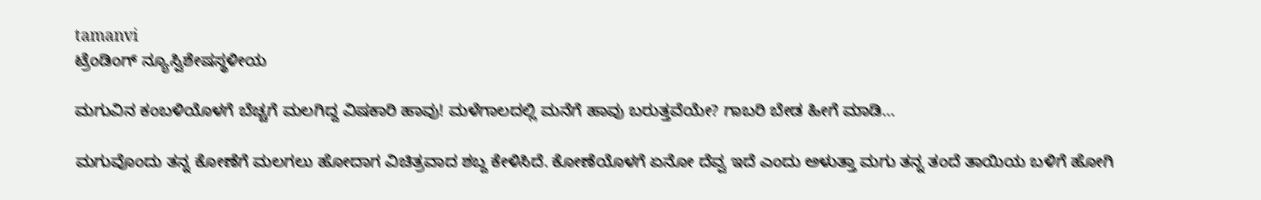tamanvi
ಟ್ರೆಂಡಿಂಗ್ ನ್ಯೂಸ್ವಿಶೇಷಸ್ಥಳೀಯ

ಮಗುವಿನ ಕಂಬಳಿಯೊಳಗೆ ಬೆಚ್ಚಗೆ ಮಲಗಿದ್ದ ವಿಷಕಾರಿ ಹಾವು! ಮಳೆಗಾಲದಲ್ಲಿ ಮನೆಗೆ ಹಾವು ಬರುತ್ತವೆಯೇ? ಗಾಬರಿ ಬೇಡ ಹೀಗೆ ಮಾಡಿ…

ಮಗುವೊಂದು ತನ್ನ ಕೋಣೆಗೆ ಮಲಗಲು ಹೋದಾಗ ವಿಚಿತ್ರವಾದ ಶಬ್ದ ಕೇಳಿಸಿದೆ. ಕೋಣೆಯೊಳಗೆ ಏನೋ ದೆವ್ವ ಇದೆ ಎಂದು ಅಳುತ್ತಾ ಮಗು ತನ್ನ ತಂದೆ ತಾಯಿಯ ಬಳಿಗೆ ಹೋಗಿ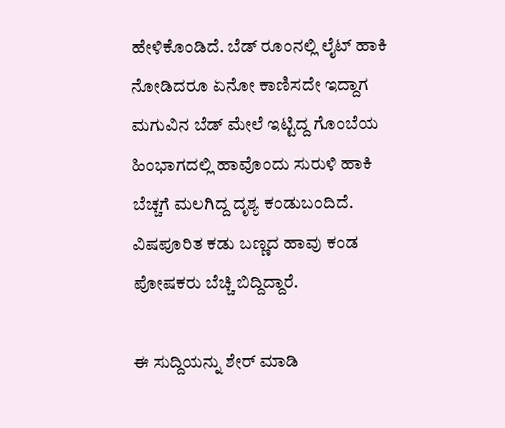ಹೇಳಿಕೊಂಡಿದೆ. ಬೆಡ್‌ ರೂಂನಲ್ಲಿ ಲೈಟ್ ಹಾಕಿ ನೋಡಿದರೂ ಏನೋ ಕಾಣಿಸದೇ ಇದ್ದಾಗ ಮಗುವಿನ ಬೆಡ್ ಮೇಲೆ ಇಟ್ಟಿದ್ದ ಗೊಂಬೆಯ ಹಿಂಭಾಗದಲ್ಲಿ ಹಾವೊಂದು ಸುರುಳಿ ಹಾಕಿ ಬೆಚ್ಚಗೆ ಮಲಗಿದ್ದ ದೃಶ್ಯ ಕಂಡುಬಂದಿದೆ. ವಿಷಪೂರಿತ ಕಡು ಬಣ್ಣದ ಹಾವು ಕಂಡ ಪೋಷಕರು ಬೆಚ್ಚಿ ಬಿದ್ದಿದ್ದಾರೆ.

ಈ ಸುದ್ದಿಯನ್ನು ಶೇರ್ ಮಾಡಿ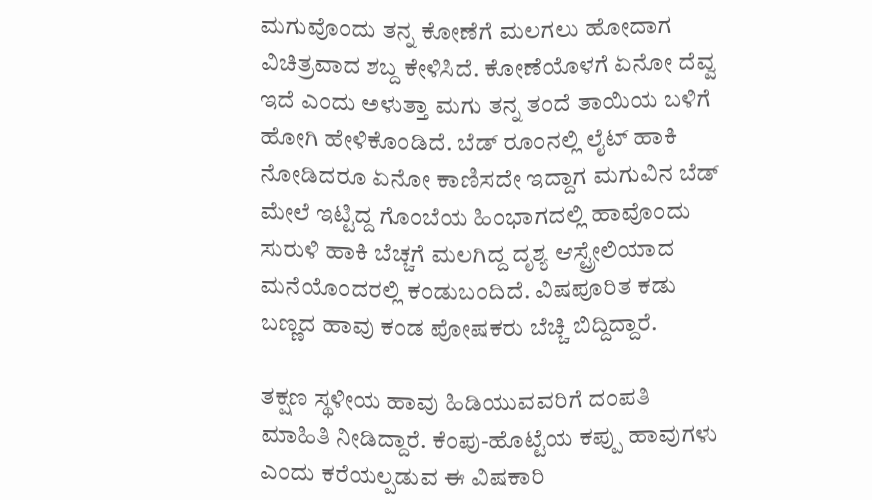ಮಗುವೊಂದು ತನ್ನ ಕೋಣೆಗೆ ಮಲಗಲು ಹೋದಾಗ ವಿಚಿತ್ರವಾದ ಶಬ್ದ ಕೇಳಿಸಿದೆ. ಕೋಣೆಯೊಳಗೆ ಏನೋ ದೆವ್ವ ಇದೆ ಎಂದು ಅಳುತ್ತಾ ಮಗು ತನ್ನ ತಂದೆ ತಾಯಿಯ ಬಳಿಗೆ ಹೋಗಿ ಹೇಳಿಕೊಂಡಿದೆ. ಬೆಡ್‌ ರೂಂನಲ್ಲಿ ಲೈಟ್ ಹಾಕಿ ನೋಡಿದರೂ ಏನೋ ಕಾಣಿಸದೇ ಇದ್ದಾಗ ಮಗುವಿನ ಬೆಡ್ ಮೇಲೆ ಇಟ್ಟಿದ್ದ ಗೊಂಬೆಯ ಹಿಂಭಾಗದಲ್ಲಿ ಹಾವೊಂದು ಸುರುಳಿ ಹಾಕಿ ಬೆಚ್ಚಗೆ ಮಲಗಿದ್ದ ದೃಶ್ಯ ಆಸ್ಟ್ರೇಲಿಯಾದ ಮನೆಯೊಂದರಲ್ಲಿ ಕಂಡುಬಂದಿದೆ. ವಿಷಪೂರಿತ ಕಡು ಬಣ್ಣದ ಹಾವು ಕಂಡ ಪೋಷಕರು ಬೆಚ್ಚಿ ಬಿದ್ದಿದ್ದಾರೆ.

ತಕ್ಷಣ ಸ್ಥಳೀಯ ಹಾವು ಹಿಡಿಯುವವರಿಗೆ ದಂಪತಿ ಮಾಹಿತಿ ನೀಡಿದ್ದಾರೆ. ಕೆಂಪು-ಹೊಟ್ಟೆಯ ಕಪ್ಪು ಹಾವುಗಳು ಎಂದು ಕರೆಯಲ್ಪಡುವ ಈ ವಿಷಕಾರಿ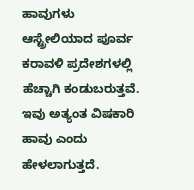ಹಾವುಗಳು ಆಸ್ಟ್ರೇಲಿಯಾದ ಪೂರ್ವ ಕರಾವಳಿ ಪ್ರದೇಶಗಳಲ್ಲಿ ಹೆಚ್ಚಾಗಿ ಕಂಡುಬರುತ್ತವೆ. ಇವು ಅತ್ಯಂತ ವಿಷಕಾರಿ ಹಾವು ಎಂದು ಹೇಳಲಾಗುತ್ತದೆ.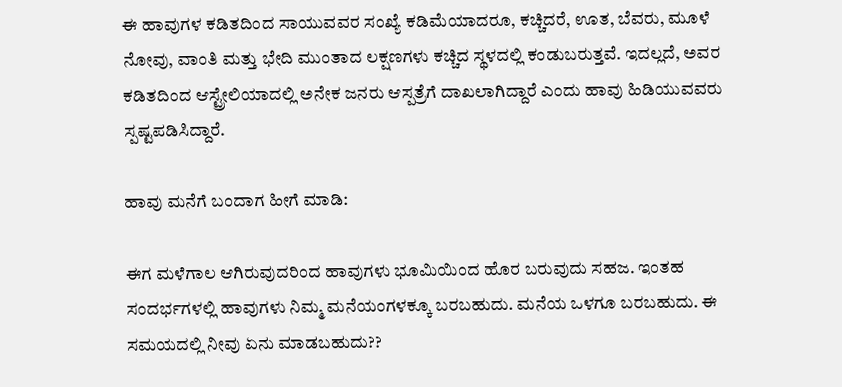ಈ ಹಾವುಗಳ ಕಡಿತದಿಂದ ಸಾಯುವವರ ಸಂಖ್ಯೆ ಕಡಿಮೆಯಾದರೂ, ಕಚ್ಚಿದರೆ, ಊತ, ಬೆವರು, ಮೂಳೆ ನೋವು, ವಾಂತಿ ಮತ್ತು ಭೇದಿ ಮುಂತಾದ ಲಕ್ಷಣಗಳು ಕಚ್ಚಿದ ಸ್ಥಳದಲ್ಲಿ ಕಂಡುಬರುತ್ತವೆ. ಇದಲ್ಲದೆ, ಅವರ ಕಡಿತದಿಂದ ಆಸ್ಟ್ರೇಲಿಯಾದಲ್ಲಿ ಅನೇಕ ಜನರು ಆಸ್ಪತ್ರೆಗೆ ದಾಖಲಾಗಿದ್ದಾರೆ ಎಂದು ಹಾವು ಹಿಡಿಯುವವರು ಸ್ಪಷ್ಟಪಡಿಸಿದ್ದಾರೆ.

ಹಾವು ಮನೆಗೆ ಬಂದಾಗ ಹೀಗೆ ಮಾಡಿ:

ಈಗ ಮಳೆಗಾಲ ಆಗಿರುವುದರಿಂದ ಹಾವುಗಳು ಭೂಮಿಯಿಂದ ಹೊರ ಬರುವುದು ಸಹಜ. ಇಂತಹ ಸಂದರ್ಭಗಳಲ್ಲಿ ಹಾವುಗಳು ನಿಮ್ಮ ಮನೆಯಂಗಳಕ್ಕೂ ಬರಬಹುದು. ಮನೆಯ ಒಳಗೂ ಬರಬಹುದು. ಈ ಸಮಯದಲ್ಲಿ ನೀವು ಏನು ಮಾಡಬಹುದು??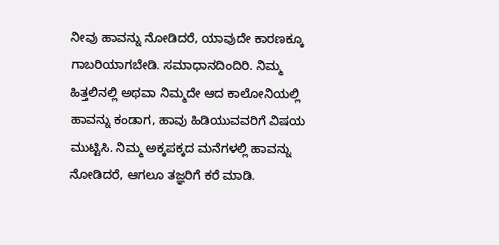ನೀವು ಹಾವನ್ನು ನೋಡಿದರೆ, ಯಾವುದೇ ಕಾರಣಕ್ಕೂ ಗಾಬರಿಯಾಗಬೇಡಿ. ಸಮಾಧಾನದಿಂದಿರಿ. ನಿಮ್ಮ ಹಿತ್ತಲಿನಲ್ಲಿ ಅಥವಾ ನಿಮ್ಮದೇ ಆದ ಕಾಲೋನಿಯಲ್ಲಿ ಹಾವನ್ನು ಕಂಡಾಗ, ಹಾವು ಹಿಡಿಯುವವರಿಗೆ ವಿಷಯ ಮುಟ್ಟಿಸಿ. ನಿಮ್ಮ ಅಕ್ಕಪಕ್ಕದ ಮನೆಗಳಲ್ಲಿ ಹಾವನ್ನು ನೋಡಿದರೆ, ಆಗಲೂ ತಜ್ಞರಿಗೆ ಕರೆ ಮಾಡಿ.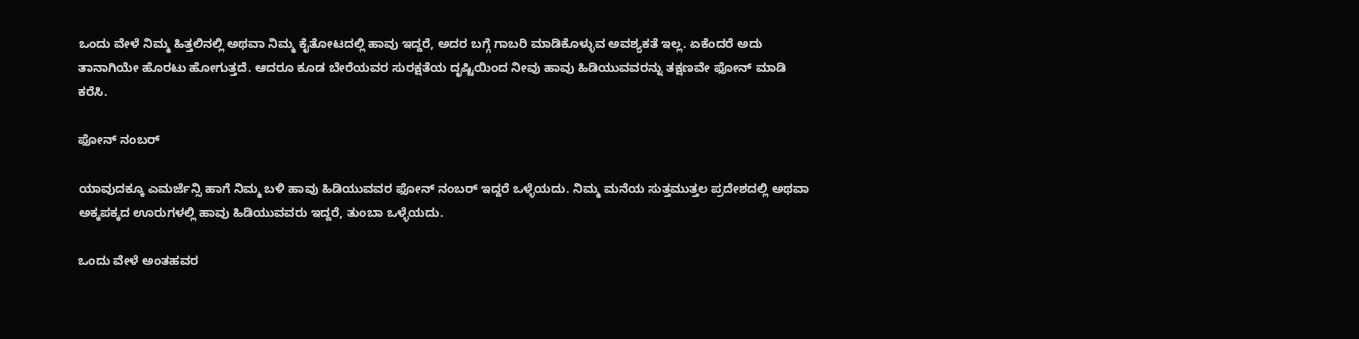ಒಂದು ವೇಳೆ ನಿಮ್ಮ ಹಿತ್ತಲಿನಲ್ಲಿ ಅಥವಾ ನಿಮ್ಮ ಕೈತೋಟದಲ್ಲಿ ಹಾವು ಇದ್ದರೆ, ಅದರ ಬಗ್ಗೆ ಗಾಬರಿ ಮಾಡಿಕೊಳ್ಳುವ ಅವಶ್ಯಕತೆ ಇಲ್ಲ. ಏಕೆಂದರೆ ಅದು ತಾನಾಗಿಯೇ ಹೊರಟು ಹೋಗುತ್ತದೆ. ಆದರೂ ಕೂಡ ಬೇರೆಯವರ ಸುರಕ್ಷತೆಯ ದೃಷ್ಟಿಯಿಂದ ನೀವು ಹಾವು ಹಿಡಿಯುವವರನ್ನು ತಕ್ಷಣವೇ ಫೋನ್ ಮಾಡಿ ಕರೆಸಿ.

ಫೋನ್ ನಂಬರ್

ಯಾವುದಕ್ಕೂ ಎಮರ್ಜೆನ್ಸಿ ಹಾಗೆ ನಿಮ್ಮ ಬಳಿ ಹಾವು ಹಿಡಿಯುವವರ ಫೋನ್ ನಂಬರ್ ಇದ್ದರೆ ಒಳ್ಳೆಯದು. ನಿಮ್ಮ ಮನೆಯ ಸುತ್ತಮುತ್ತಲ ಪ್ರದೇಶದಲ್ಲಿ ಅಥವಾ ಅಕ್ಕಪಕ್ಕದ ಊರುಗಳಲ್ಲಿ ಹಾವು ಹಿಡಿಯುವವರು ಇದ್ದರೆ, ತುಂಬಾ ಒಳ್ಳೆಯದು.

ಒಂದು ವೇಳೆ ಅಂತಹವರ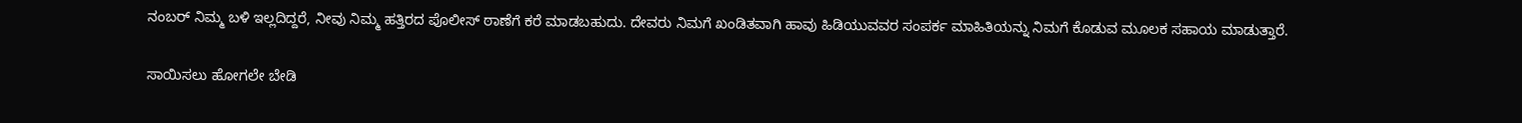ನಂಬರ್ ನಿಮ್ಮ ಬಳಿ ಇಲ್ಲದಿದ್ದರೆ, ನೀವು ನಿಮ್ಮ ಹತ್ತಿರದ ಪೊಲೀಸ್ ಠಾಣೆಗೆ ಕರೆ ಮಾಡಬಹುದು. ದೇವರು ನಿಮಗೆ ಖಂಡಿತವಾಗಿ ಹಾವು ಹಿಡಿಯುವವರ ಸಂಪರ್ಕ ಮಾಹಿತಿಯನ್ನು ನಿಮಗೆ ಕೊಡುವ ಮೂಲಕ ಸಹಾಯ ಮಾಡುತ್ತಾರೆ.

ಸಾಯಿಸಲು ಹೋಗಲೇ ಬೇಡಿ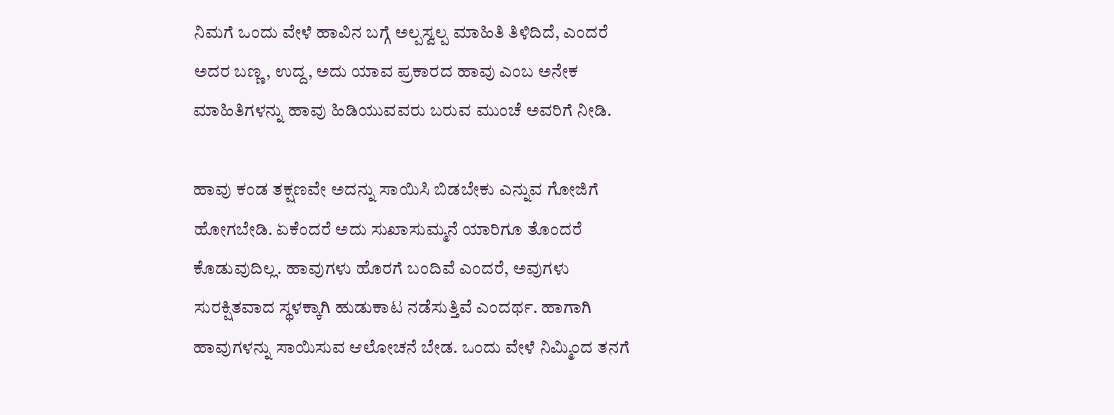ನಿಮಗೆ ಒಂದು ವೇಳೆ ಹಾವಿನ ಬಗ್ಗೆ ಅಲ್ಪಸ್ವಲ್ಪ ಮಾಹಿತಿ ತಿಳಿದಿದೆ, ಎಂದರೆ ಅದರ ಬಣ್ಣ, ಉದ್ದ, ಅದು ಯಾವ ಪ್ರಕಾರದ ಹಾವು ಎಂಬ ಅನೇಕ ಮಾಹಿತಿಗಳನ್ನು ಹಾವು ಹಿಡಿಯುವವರು ಬರುವ ಮುಂಚೆ ಅವರಿಗೆ ನೀಡಿ.

ಹಾವು ಕಂಡ ತಕ್ಷಣವೇ ಅದನ್ನು ಸಾಯಿಸಿ ಬಿಡಬೇಕು ಎನ್ನುವ ಗೋಜಿಗೆ ಹೋಗಬೇಡಿ. ಏಕೆಂದರೆ ಅದು ಸುಖಾಸುಮ್ಮನೆ ಯಾರಿಗೂ ತೊಂದರೆ ಕೊಡುವುದಿಲ್ಲ. ಹಾವುಗಳು ಹೊರಗೆ ಬಂದಿವೆ ಎಂದರೆ, ಅವುಗಳು ಸುರಕ್ಷಿತವಾದ ಸ್ಥಳಕ್ಕಾಗಿ ಹುಡುಕಾಟ ನಡೆಸುತ್ತಿವೆ ಎಂದರ್ಥ. ಹಾಗಾಗಿ ಹಾವುಗಳನ್ನು ಸಾಯಿಸುವ ಆಲೋಚನೆ ಬೇಡ. ಒಂದು ವೇಳೆ ನಿಮ್ಮಿಂದ ತನಗೆ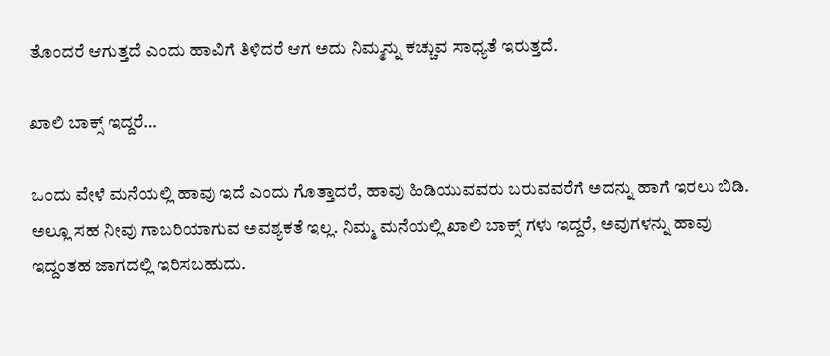ತೊಂದರೆ ಆಗುತ್ತದೆ ಎಂದು ಹಾವಿಗೆ ತಿಳಿದರೆ ಆಗ ಅದು ನಿಮ್ಮನ್ನು ಕಚ್ಚುವ ಸಾಧ್ಯತೆ ಇರುತ್ತದೆ.

ಖಾಲಿ ಬಾಕ್ಸ್ ಇದ್ದರೆ…

ಒಂದು ವೇಳೆ ಮನೆಯಲ್ಲಿ ಹಾವು ಇದೆ ಎಂದು ಗೊತ್ತಾದರೆ, ಹಾವು ಹಿಡಿಯುವವರು ಬರುವವರೆಗೆ ಅದನ್ನು ಹಾಗೆ ಇರಲು ಬಿಡಿ. ಅಲ್ಲೂ ಸಹ ನೀವು ಗಾಬರಿಯಾಗುವ ಅವಶ್ಯಕತೆ ಇಲ್ಲ. ನಿಮ್ಮ ಮನೆಯಲ್ಲಿ ಖಾಲಿ ಬಾಕ್ಸ್ ಗಳು ಇದ್ದರೆ, ಅವುಗಳನ್ನು ಹಾವು ಇದ್ದಂತಹ ಜಾಗದಲ್ಲಿ ಇರಿಸಬಹುದು.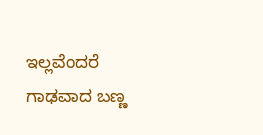ಇಲ್ಲವೆಂದರೆ ಗಾಢವಾದ ಬಣ್ಣ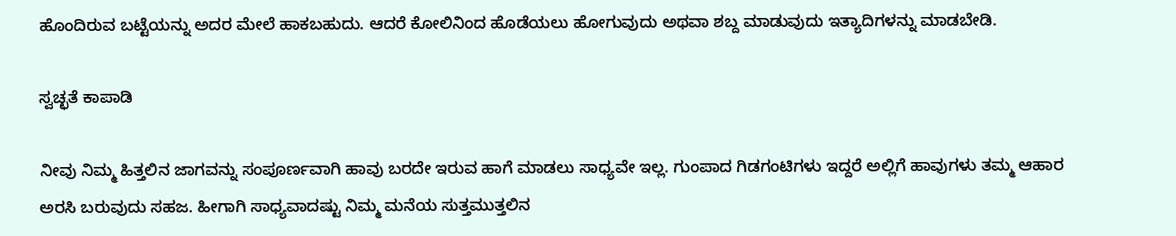ಹೊಂದಿರುವ ಬಟ್ಟೆಯನ್ನು ಅದರ ಮೇಲೆ ಹಾಕಬಹುದು. ಆದರೆ ಕೋಲಿನಿಂದ ಹೊಡೆಯಲು ಹೋಗುವುದು ಅಥವಾ ಶಬ್ದ ಮಾಡುವುದು ಇತ್ಯಾದಿಗಳನ್ನು ಮಾಡಬೇಡಿ.

ಸ್ವಚ್ಛತೆ ಕಾಪಾಡಿ

ನೀವು ನಿಮ್ಮ ಹಿತ್ತಲಿನ ಜಾಗವನ್ನು ಸಂಪೂರ್ಣವಾಗಿ ಹಾವು ಬರದೇ ಇರುವ ಹಾಗೆ ಮಾಡಲು ಸಾಧ್ಯವೇ ಇಲ್ಲ. ಗುಂಪಾದ ಗಿಡಗಂಟಿಗಳು ಇದ್ದರೆ ಅಲ್ಲಿಗೆ ಹಾವುಗಳು ತಮ್ಮ ಆಹಾರ ಅರಸಿ ಬರುವುದು ಸಹಜ. ಹೀಗಾಗಿ ಸಾಧ್ಯವಾದಷ್ಟು ನಿಮ್ಮ ಮನೆಯ ಸುತ್ತಮುತ್ತಲಿನ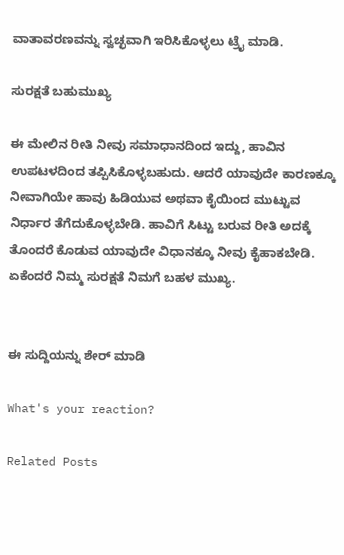ವಾತಾವರಣವನ್ನು ಸ್ವಚ್ಛವಾಗಿ ಇರಿಸಿಕೊಳ್ಳಲು ಟ್ರೈ ಮಾಡಿ.

ಸುರಕ್ಷತೆ ಬಹುಮುಖ್ಯ

ಈ ಮೇಲಿನ ರೀತಿ ನೀವು ಸಮಾಧಾನದಿಂದ ಇದ್ದು, ಹಾವಿನ ಉಪಟಳದಿಂದ ತಪ್ಪಿಸಿಕೊಳ್ಳಬಹುದು. ಆದರೆ ಯಾವುದೇ ಕಾರಣಕ್ಕೂ ನೀವಾಗಿಯೇ ಹಾವು ಹಿಡಿಯುವ ಅಥವಾ ಕೈಯಿಂದ ಮುಟ್ಟುವ ನಿರ್ಧಾರ ತೆಗೆದುಕೊಳ್ಳಬೇಡಿ. ಹಾವಿಗೆ ಸಿಟ್ಟು ಬರುವ ರೀತಿ ಅದಕ್ಕೆ ತೊಂದರೆ ಕೊಡುವ ಯಾವುದೇ ವಿಧಾನಕ್ಕೂ ನೀವು ಕೈಹಾಕಬೇಡಿ. ಏಕೆಂದರೆ ನಿಮ್ಮ ಸುರಕ್ಷತೆ ನಿಮಗೆ ಬಹಳ ಮುಖ್ಯ.


ಈ ಸುದ್ದಿಯನ್ನು ಶೇರ್ ಮಾಡಿ

What's your reaction?

Related Posts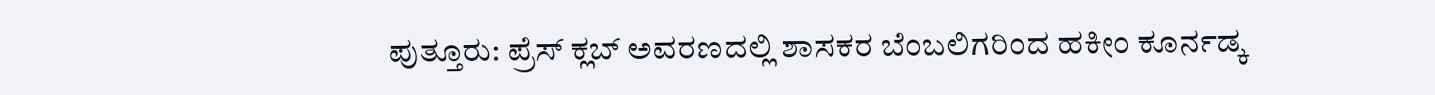ಪುತ್ತೂರು: ಪ್ರೆಸ್ ಕ್ಲಬ್ ಅವರಣದಲ್ಲಿ ಶಾಸಕರ ಬೆಂಬಲಿಗರಿಂದ ಹಕೀಂ ಕೂರ್ನಡ್ಕ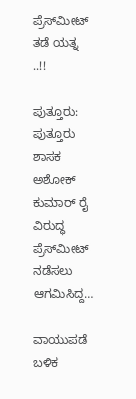ಪ್ರೆಸ್‌ಮೀಟ್‌ ತಡೆ ಯತ್ನ ..!!

ಪುತ್ತೂರು: ಪುತ್ತೂರು ಶಾಸಕ ಅಶೋಕ್ ಕುಮಾರ್ ರೈ ವಿರುದ್ಧ ಪ್ರೆಸ್‌ಮೀಟ್ ನಡೆಸಲು ಆಗಮಿಸಿದ್ದ…

ವಾಯುಪಡೆ ಬಳಿಕ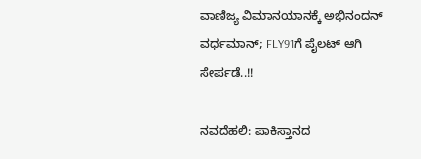ವಾಣಿಜ್ಯ ವಿಮಾನಯಾನಕ್ಕೆ ಅಭಿನಂದನ್ ವರ್ಧಮಾನ್; FLY91ಗೆ ಪೈಲಟ್ ಆಗಿ ಸೇರ್ಪಡೆ..!!

ನವದೆಹಲಿ: ಪಾಕಿಸ್ತಾನದ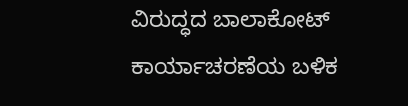ವಿರುದ್ಧದ ಬಾಲಾಕೋಟ್ ಕಾರ್ಯಾಚರಣೆಯ ಬಳಿಕ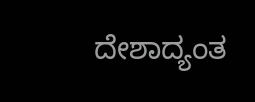ದೇಶಾದ್ಯಂತ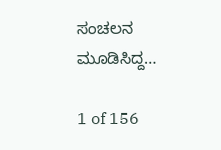ಸಂಚಲನ ಮೂಡಿಸಿದ್ದ…

1 of 156